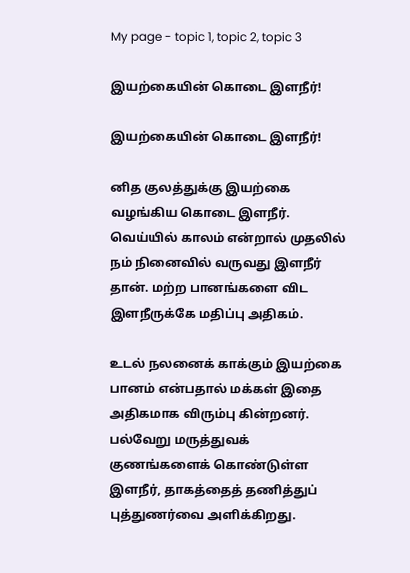My page - topic 1, topic 2, topic 3

இயற்கையின் கொடை இளநீர்!

இயற்கையின் கொடை இளநீர்!

னித குலத்துக்கு இயற்கை வழங்கிய கொடை இளநீர். வெய்யில் காலம் என்றால் முதலில் நம் நினைவில் வருவது இளநீர் தான். மற்ற பானங்களை விட இளநீருக்கே மதிப்பு அதிகம்.

உடல் நலனைக் காக்கும் இயற்கை பானம் என்பதால் மக்கள் இதை அதிகமாக விரும்பு கின்றனர். பல்வேறு மருத்துவக் குணங்களைக் கொண்டுள்ள இளநீர், தாகத்தைத் தணித்துப் புத்துணர்வை அளிக்கிறது.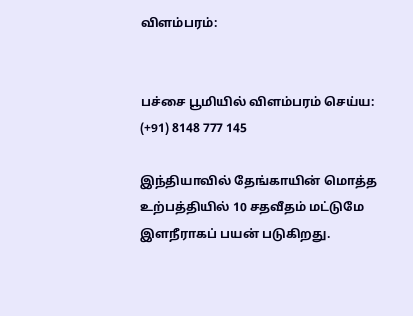விளம்பரம்:


பச்சை பூமியில் விளம்பரம் செய்ய: (+91) 8148 777 145

இந்தியாவில் தேங்காயின் மொத்த உற்பத்தியில் 10 சதவீதம் மட்டுமே இளநீராகப் பயன் படுகிறது.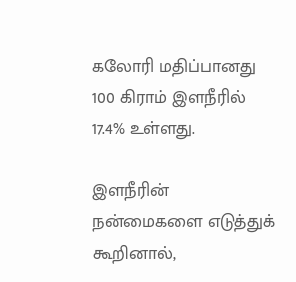கலோரி மதிப்பானது 100 கிராம் இளநீரில் 17.4% உள்ளது.

இளநீரின் நன்மைகளை எடுத்துக் கூறினால்,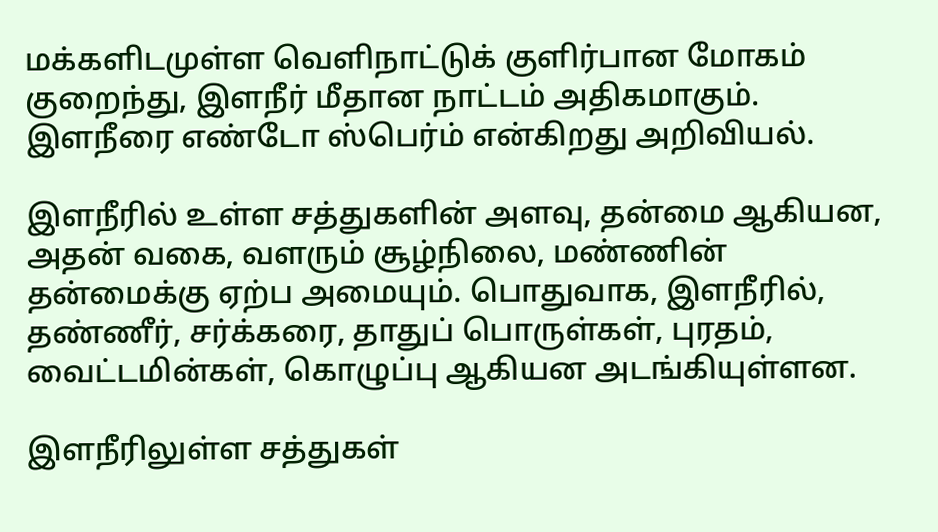மக்களிடமுள்ள வெளிநாட்டுக் குளிர்பான மோகம் குறைந்து, இளநீர் மீதான நாட்டம் அதிகமாகும். இளநீரை எண்டோ ஸ்பெர்ம் என்கிறது அறிவியல்.

இளநீரில் உள்ள சத்துகளின் அளவு, தன்மை ஆகியன, அதன் வகை, வளரும் சூழ்நிலை, மண்ணின் தன்மைக்கு ஏற்ப அமையும். பொதுவாக, இளநீரில், தண்ணீர், சர்க்கரை, தாதுப் பொருள்கள், புரதம், வைட்டமின்கள், கொழுப்பு ஆகியன அடங்கியுள்ளன.

இளநீரிலுள்ள சத்துகள்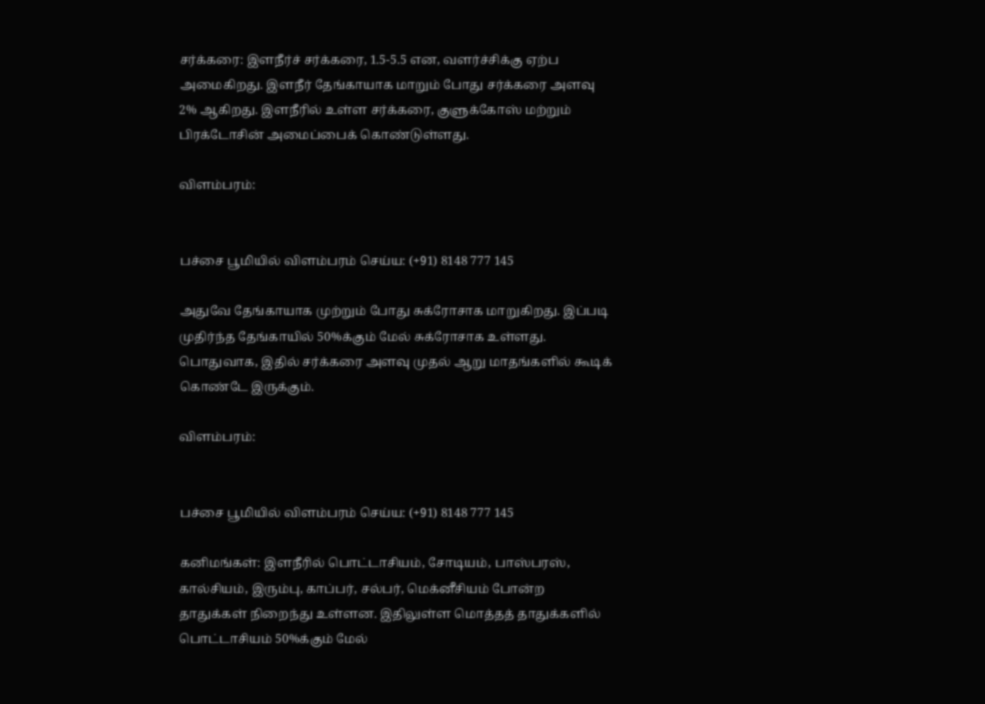சர்க்கரை: இளநீர்ச் சர்க்கரை, 1.5-5.5 என, வளர்ச்சிக்கு ஏற்ப அமைகிறது. இளநீர் தேங்காயாக மாறும் போது சர்க்கரை அளவு 2% ஆகிறது. இளநீரில் உள்ள சர்க்கரை, குளுக்கோஸ் மற்றும் பிரக்டோசின் அமைப்பைக் கொண்டுள்ளது.

விளம்பரம்:


பச்சை பூமியில் விளம்பரம் செய்ய: (+91) 8148 777 145

அதுவே தேங்காயாக முற்றும் போது சுக்ரோசாக மாறுகிறது. இப்படி முதிர்ந்த தேங்காயில் 50%க்கும் மேல் சுக்ரோசாக உள்ளது. பொதுவாக, இதில் சர்க்கரை அளவு முதல் ஆறு மாதங்களில் கூடிக் கொண்டே இருக்கும்.

விளம்பரம்:


பச்சை பூமியில் விளம்பரம் செய்ய: (+91) 8148 777 145

கனிமங்கள்: இளநீரில் பொட்டாசியம், சோடியம், பாஸ்பரஸ், கால்சியம், இரும்பு, காப்பர், சல்பர், மெக்னீசியம் போன்ற தாதுக்கள் நிறைந்து உள்ளன. இதிலுள்ள மொத்தத் தாதுக்களில் பொட்டாசியம் 50%க்கும் மேல்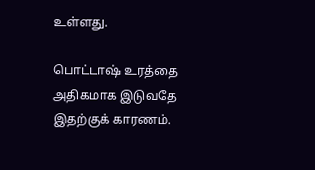உள்ளது.

பொட்டாஷ் உரத்தை அதிகமாக இடுவதே இதற்குக் காரணம்.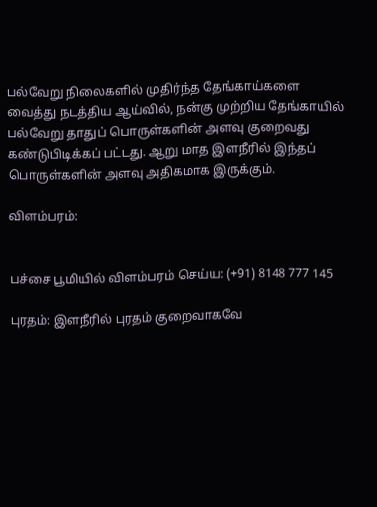பல்வேறு நிலைகளில் முதிர்ந்த தேங்காய்களை வைத்து நடத்திய ஆய்வில், நன்கு முற்றிய தேங்காயில் பல்வேறு தாதுப் பொருள்களின் அளவு குறைவது கண்டுபிடிக்கப் பட்டது. ஆறு மாத இளநீரில் இந்தப் பொருள்களின் அளவு அதிகமாக இருக்கும்.

விளம்பரம்:


பச்சை பூமியில் விளம்பரம் செய்ய: (+91) 8148 777 145

புரதம்: இளநீரில் புரதம் குறைவாகவே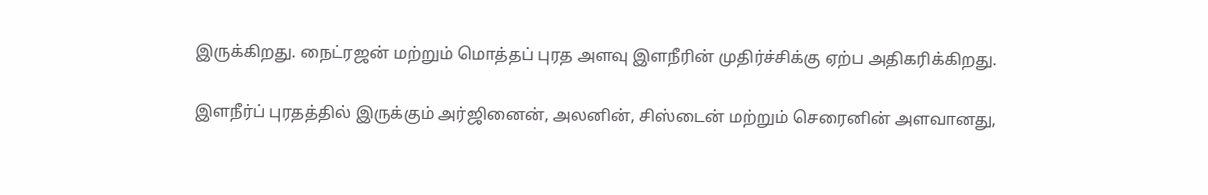இருக்கிறது. நைட்ரஜன் மற்றும் மொத்தப் புரத அளவு இளநீரின் முதிர்ச்சிக்கு ஏற்ப அதிகரிக்கிறது.

இளநீர்ப் புரதத்தில் இருக்கும் அர்ஜினைன், அலனின், சிஸ்டைன் மற்றும் செரைனின் அளவானது,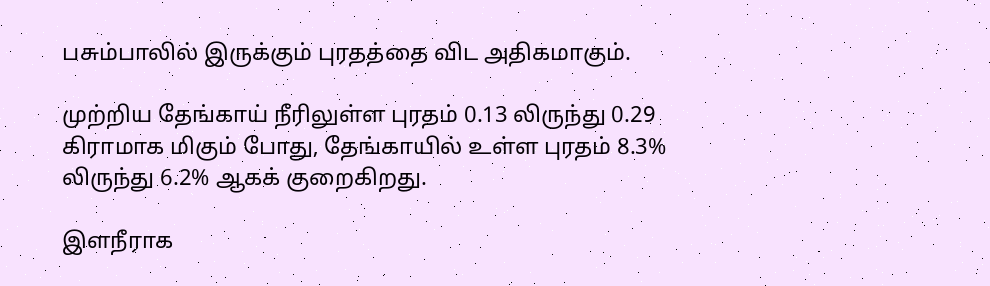பசும்பாலில் இருக்கும் புரதத்தை விட அதிகமாகும்.

முற்றிய தேங்காய் நீரிலுள்ள புரதம் 0.13 லிருந்து 0.29 கிராமாக மிகும் போது, தேங்காயில் உள்ள புரதம் 8.3% லிருந்து 6.2% ஆகக் குறைகிறது.

இளநீராக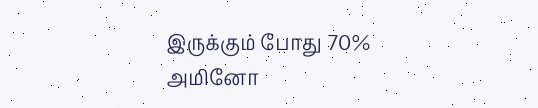இருக்கும் போது 70% அமினோ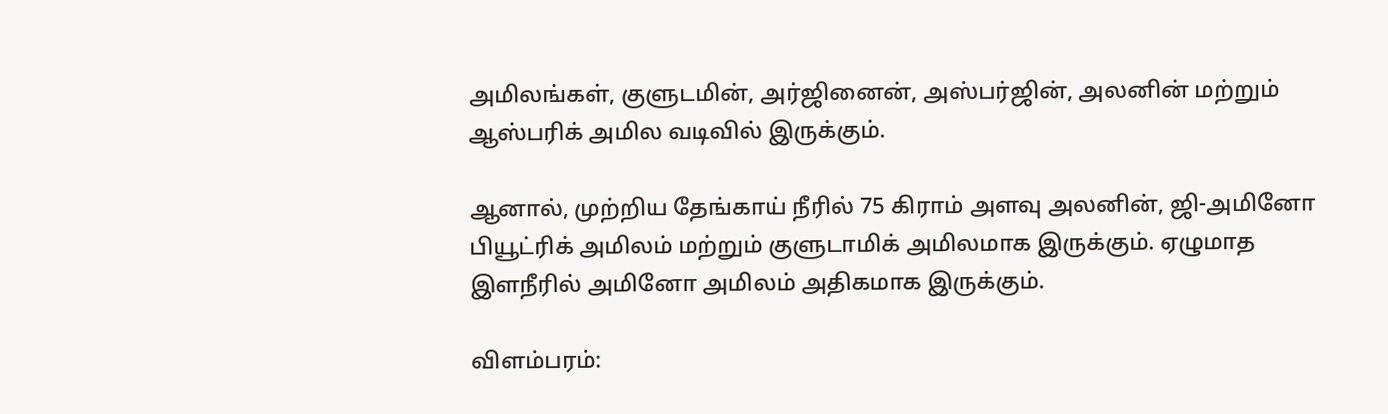அமிலங்கள், குளுடமின், அர்ஜினைன், அஸ்பர்ஜின், அலனின் மற்றும் ஆஸ்பரிக் அமில வடிவில் இருக்கும்.

ஆனால், முற்றிய தேங்காய் நீரில் 75 கிராம் அளவு அலனின், ஜி-அமினோ பியூட்ரிக் அமிலம் மற்றும் குளுடாமிக் அமிலமாக இருக்கும். ஏழுமாத இளநீரில் அமினோ அமிலம் அதிகமாக இருக்கும்.

விளம்பரம்: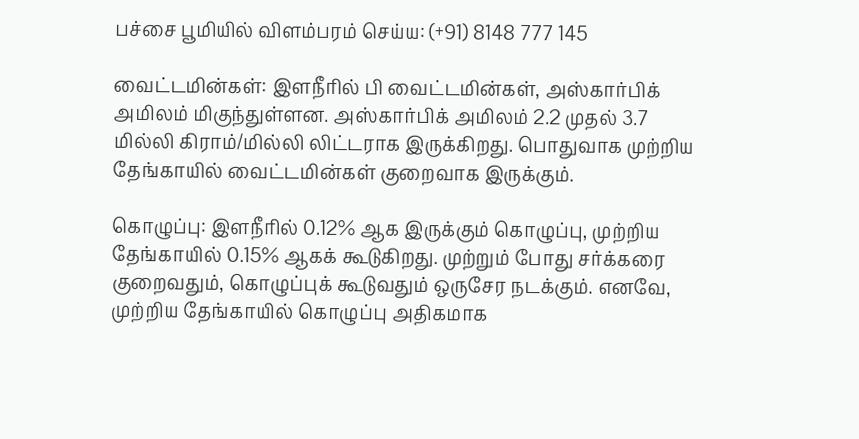பச்சை பூமியில் விளம்பரம் செய்ய: (+91) 8148 777 145

வைட்டமின்கள்: இளநீரில் பி வைட்டமின்கள், அஸ்கார்பிக் அமிலம் மிகுந்துள்ளன. அஸ்கார்பிக் அமிலம் 2.2 முதல் 3.7 மில்லி கிராம்/மில்லி லிட்டராக இருக்கிறது. பொதுவாக முற்றிய தேங்காயில் வைட்டமின்கள் குறைவாக இருக்கும்.

கொழுப்பு: இளநீரில் 0.12% ஆக இருக்கும் கொழுப்பு, முற்றிய தேங்காயில் 0.15% ஆகக் கூடுகிறது. முற்றும் போது சர்க்கரை குறைவதும், கொழுப்புக் கூடுவதும் ஒருசேர நடக்கும். எனவே, முற்றிய தேங்காயில் கொழுப்பு அதிகமாக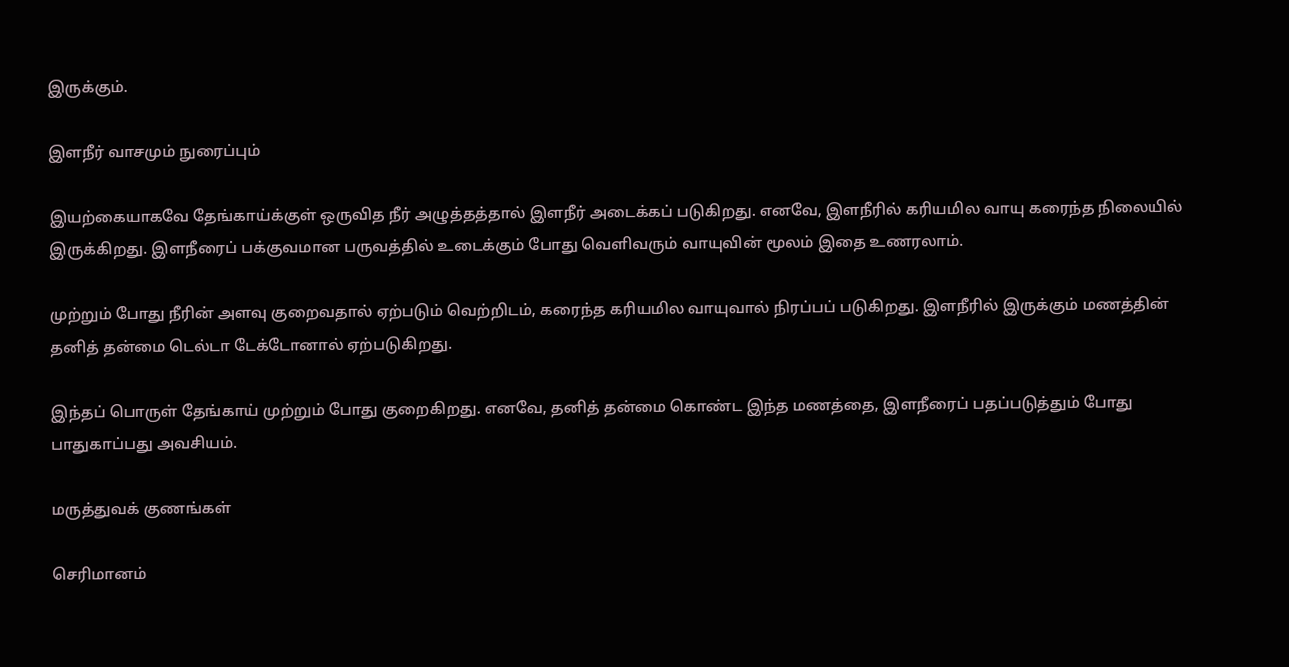இருக்கும்.

இளநீர் வாசமும் நுரைப்பும்

இயற்கையாகவே தேங்காய்க்குள் ஒருவித நீர் அழுத்தத்தால் இளநீர் அடைக்கப் படுகிறது. எனவே, இளநீரில் கரியமில வாயு கரைந்த நிலையில் இருக்கிறது. இளநீரைப் பக்குவமான பருவத்தில் உடைக்கும் போது வெளிவரும் வாயுவின் மூலம் இதை உணரலாம்.

முற்றும் போது நீரின் அளவு குறைவதால் ஏற்படும் வெற்றிடம், கரைந்த கரியமில வாயுவால் நிரப்பப் படுகிறது. இளநீரில் இருக்கும் மணத்தின் தனித் தன்மை டெல்டா டேக்டோனால் ஏற்படுகிறது.

இந்தப் பொருள் தேங்காய் முற்றும் போது குறைகிறது. எனவே, தனித் தன்மை கொண்ட இந்த மணத்தை, இளநீரைப் பதப்படுத்தும் போது பாதுகாப்பது அவசியம்.

மருத்துவக் குணங்கள்

செரிமானம்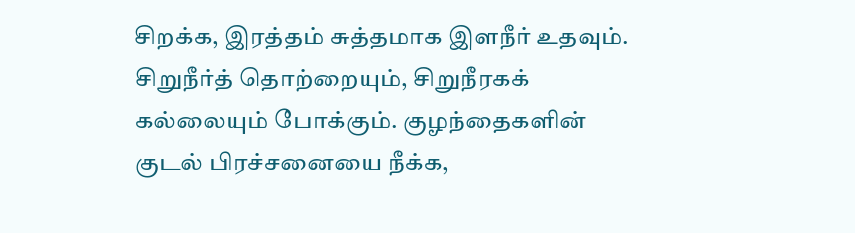சிறக்க, இரத்தம் சுத்தமாக இளநீர் உதவும். சிறுநீர்த் தொற்றையும், சிறுநீரகக் கல்லையும் போக்கும். குழந்தைகளின் குடல் பிரச்சனையை நீக்க,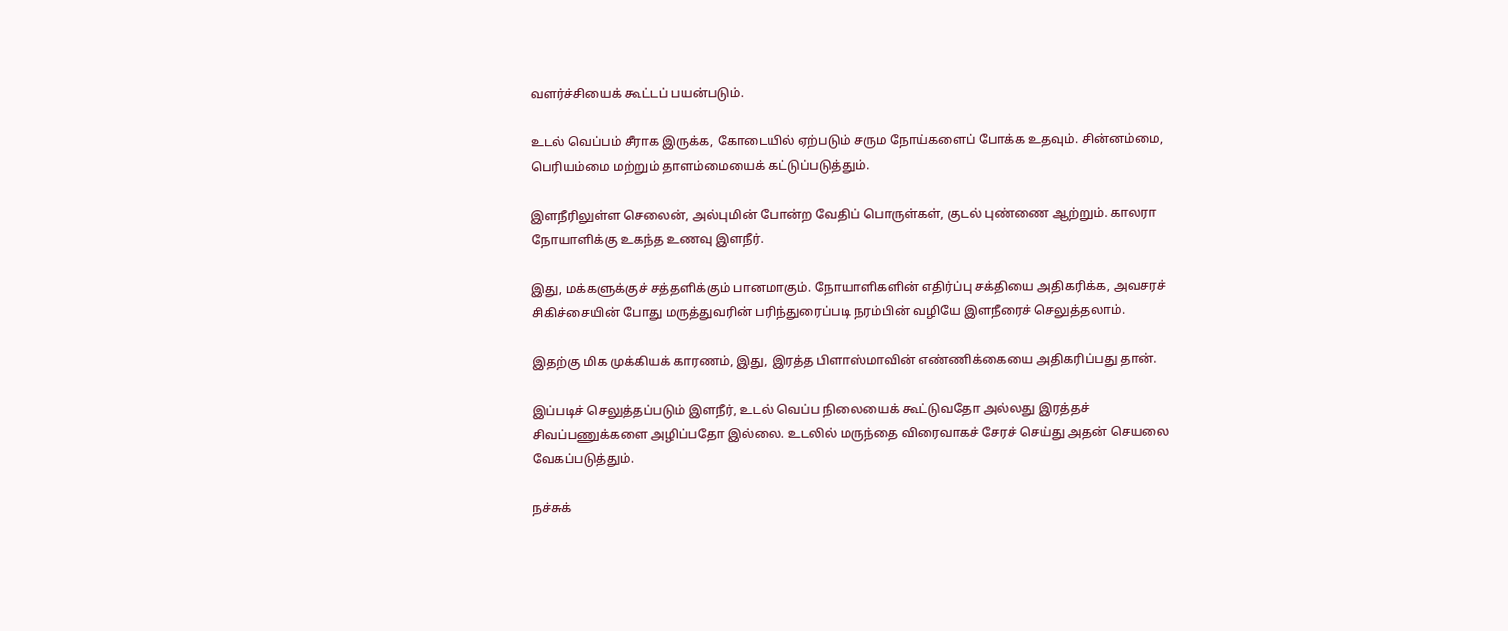வளர்ச்சியைக் கூட்டப் பயன்படும்.

உடல் வெப்பம் சீராக இருக்க, கோடையில் ஏற்படும் சரும நோய்களைப் போக்க உதவும். சின்னம்மை, பெரியம்மை மற்றும் தாளம்மையைக் கட்டுப்படுத்தும்.

இளநீரிலுள்ள செலைன், அல்புமின் போன்ற வேதிப் பொருள்கள், குடல் புண்ணை ஆற்றும். காலரா நோயாளிக்கு உகந்த உணவு இளநீர்.

இது, மக்களுக்குச் சத்தளிக்கும் பானமாகும். நோயாளிகளின் எதிர்ப்பு சக்தியை அதிகரிக்க, அவசரச் சிகிச்சையின் போது மருத்துவரின் பரிந்துரைப்படி நரம்பின் வழியே இளநீரைச் செலுத்தலாம்.

இதற்கு மிக முக்கியக் காரணம், இது, இரத்த பிளாஸ்மாவின் எண்ணிக்கையை அதிகரிப்பது தான்.

இப்படிச் செலுத்தப்படும் இளநீர், உடல் வெப்ப நிலையைக் கூட்டுவதோ அல்லது இரத்தச் சிவப்பணுக்களை அழிப்பதோ இல்லை. உடலில் மருந்தை விரைவாகச் சேரச் செய்து அதன் செயலை வேகப்படுத்தும்.

நச்சுக்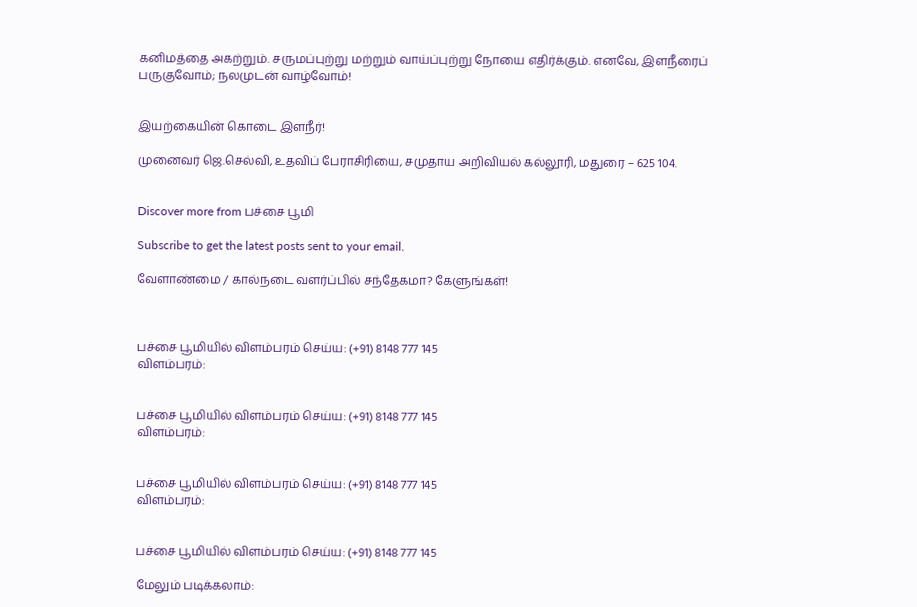கனிமத்தை அகற்றும். சருமப்புற்று மற்றும் வாய்ப்புற்று நோயை எதிர்க்கும். எனவே, இளநீரைப் பருகுவோம்; நலமுடன் வாழ்வோம்!


இயற்கையின் கொடை இளநீர்!

முனைவர் ஜெ.செல்வி, உதவிப் பேராசிரியை, சமுதாய அறிவியல் கல்லூரி, மதுரை – 625 104.


Discover more from பச்சை பூமி

Subscribe to get the latest posts sent to your email.

வேளாண்மை / கால்நடை வளர்ப்பில் சந்தேகமா? கேளுங்கள்!



பச்சை பூமியில் விளம்பரம் செய்ய: (+91) 8148 777 145
விளம்பரம்:


பச்சை பூமியில் விளம்பரம் செய்ய: (+91) 8148 777 145
விளம்பரம்:


பச்சை பூமியில் விளம்பரம் செய்ய: (+91) 8148 777 145
விளம்பரம்:


பச்சை பூமியில் விளம்பரம் செய்ய: (+91) 8148 777 145

மேலும் படிக்கலாம்: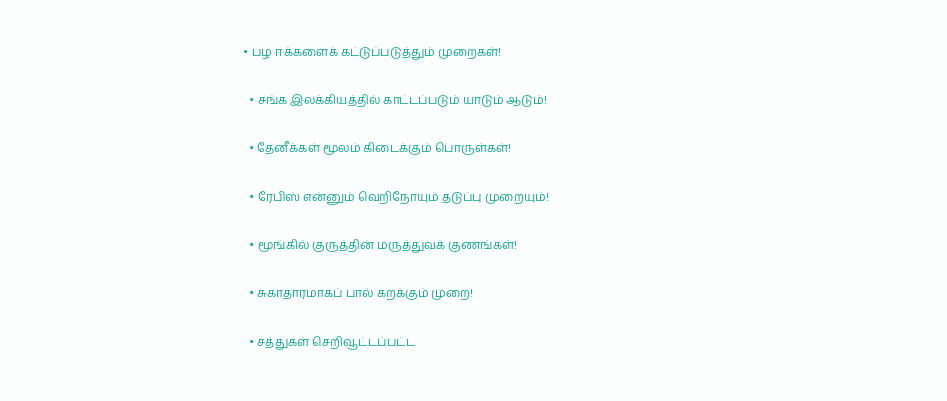• பழ ஈக்களைக் கட்டுப்படுத்தும் முறைகள்!

  • சங்க இலக்கியத்தில் காட்டப்படும் யாடும் ஆடும்!

  • தேனீக்கள் மூலம் கிடைக்கும் பொருள்கள்!

  • ரேபிஸ் என்னும் வெறிநோயும் தடுப்பு முறையும்!

  • மூங்கில் குருத்தின் மருத்துவக் குணங்கள்!

  • சுகாதாரமாகப் பால் கறக்கும் முறை!

  • சத்துகள் செறிவூட்டப்பட்ட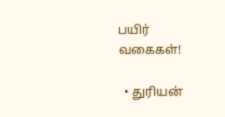பயிர் வகைகள்!

  • துரியன்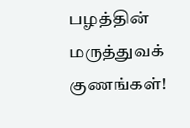பழத்தின் மருத்துவக் குணங்கள்!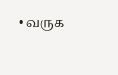• வருக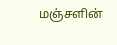மஞ்சளின்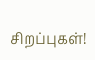சிறப்புகள்!